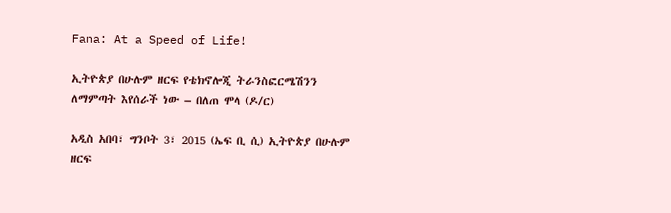Fana: At a Speed of Life!

ኢትዮጵያ በሁሉም ዘርፍ የቴክኖሎጂ ትራንስፎርሜሽንን ለማምጣት እየሰራች ነው – በለጠ ሞላ (ዶ/ር)

አዲስ አበባ፣ ግንቦት 3፣ 2015 (ኤፍ ቢ ሲ) ኢትዮጵያ በሁሉም ዘርፍ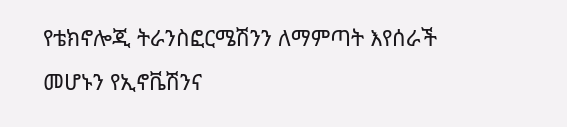የቴክኖሎጂ ትራንስፎርሜሽንን ለማምጣት እየሰራች መሆኑን የኢኖቬሽንና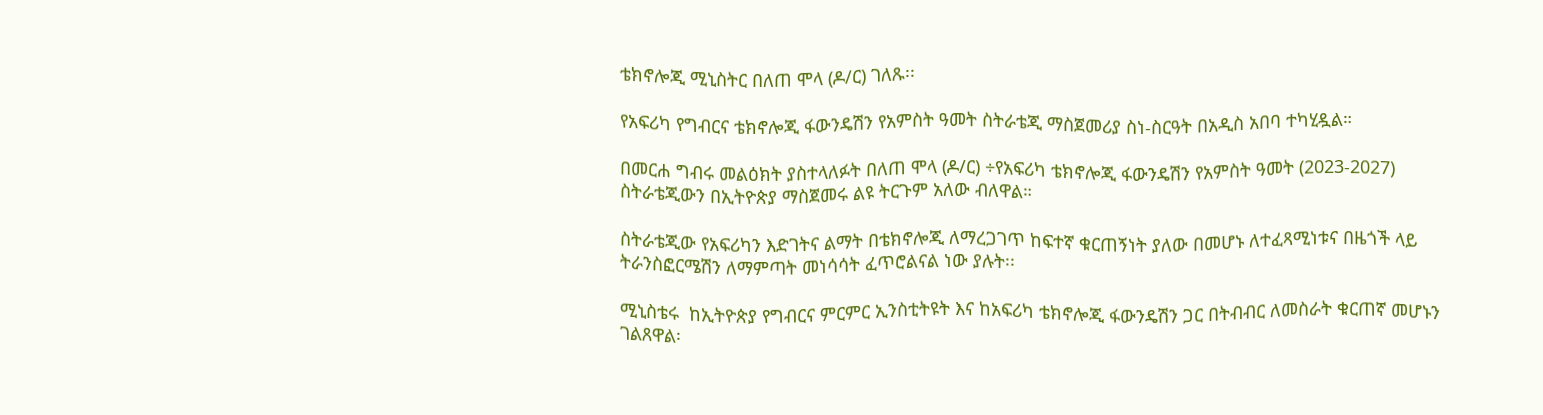ቴክኖሎጂ ሚኒስትር በለጠ ሞላ (ዶ/ር) ገለጹ፡፡

የአፍሪካ የግብርና ቴክኖሎጂ ፋውንዴሽን የአምስት ዓመት ስትራቴጂ ማስጀመሪያ ስነ-ስርዓት በአዲስ አበባ ተካሂዷል።

በመርሐ ግብሩ መልዕክት ያስተላለፉት በለጠ ሞላ (ዶ/ር) ÷የአፍሪካ ቴክኖሎጂ ፋውንዴሽን የአምስት ዓመት (2023-2027) ስትራቴጂውን በኢትዮጵያ ማስጀመሩ ልዩ ትርጉም አለው ብለዋል።

ስትራቴጂው የአፍሪካን እድገትና ልማት በቴክኖሎጂ ለማረጋገጥ ከፍተኛ ቁርጠኝነት ያለው በመሆኑ ለተፈጻሚነቱና በዜጎች ላይ ትራንስፎርሜሽን ለማምጣት መነሳሳት ፈጥሮልናል ነው ያሉት፡፡

ሚኒስቴሩ  ከኢትዮጵያ የግብርና ምርምር ኢንስቲትዩት እና ከአፍሪካ ቴክኖሎጂ ፋውንዴሽን ጋር በትብብር ለመስራት ቁርጠኛ መሆኑን ገልጸዋል፡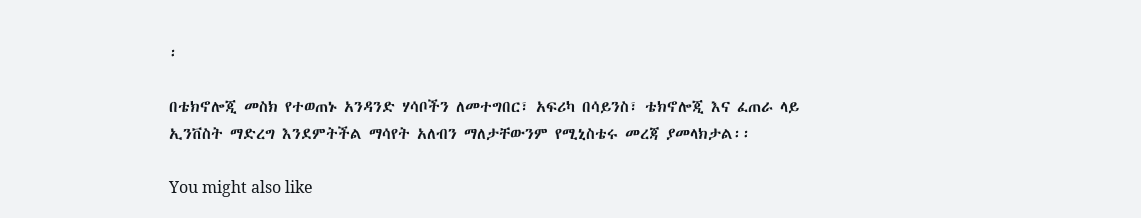፡

በቴክኖሎጂ መስክ የተወጠኑ አንዳንድ ሃሳቦችን ለመተግበር፣ አፍሪካ በሳይንስ፣ ቴክኖሎጂ እና ፈጠራ ላይ ኢንቨስት ማድረግ እንደምትችል ማሳየት አለብን ማለታቸውንም የሚኒስቴሩ መረጃ ያመላክታል፡፡

You might also like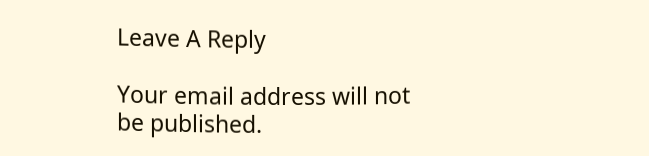Leave A Reply

Your email address will not be published.